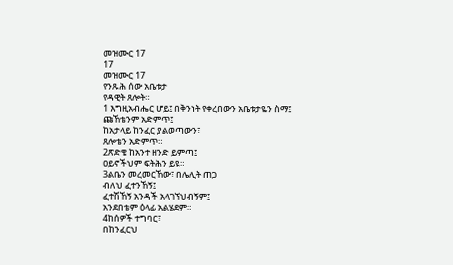መዝሙር 17
17
መዝሙር 17
የንጹሕ ሰው አቤቱታ
የዳዊት ጸሎት።
1 እግዚአብሔር ሆይ፤ በቅንነት የቀረበውን አቤቱታዬን ስማ፤
ጩኸቴንም አድምጥ፤
ከአታላይ ከንፈር ያልወጣውን፣
ጸሎቴን አድምጥ።
2ጽድቄ ከአንተ ዘንድ ይምጣ፤
ዐይኖችህም ፍትሕን ይዩ።
3ልቤን መረመርኸው፣ በሌሊት ጠጋ
ብለህ ፈተንኸኝ፤
ፈተሽኸኝ አንዳች አላገኘህብኝም፤
አንደበቴም ዕላፊ አልሄደም።
4ከሰዎች ተግባር፣
በከንፈርህ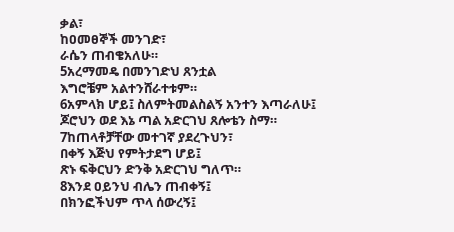ቃል፣
ከዐመፀኞች መንገድ፣
ራሴን ጠብቄአለሁ።
5አረማመዴ በመንገድህ ጸንቷል
እግሮቼም አልተንሸራተቱም።
6አምላክ ሆይ፤ ስለምትመልስልኝ አንተን እጣራለሁ፤
ጆሮህን ወደ እኔ ጣል አድርገህ ጸሎቴን ስማ።
7ከጠላቶቻቸው መተገኛ ያደረጉህን፣
በቀኝ እጅህ የምትታደግ ሆይ፤
ጽኑ ፍቅርህን ድንቅ አድርገህ ግለጥ።
8እንደ ዐይንህ ብሌን ጠብቀኝ፤
በክንፎችህም ጥላ ሰውረኝ፤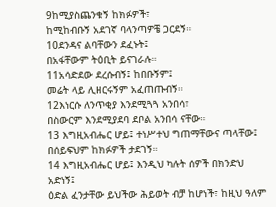9ከሚያስጨንቁኝ ከክፉዎች፣
ከሚከብቡኝ አደገኛ ባላንጣዎቼ ጋርደኝ።
10ደንዳና ልባቸውን ደፈኑት፤
በአፋቸውም ትዕቢት ይናገራሉ።
11አሳድደው ደረሱብኝ፤ ከበቡኝም፤
መሬት ላይ ሊዘርሩኝም አፈጠጡብኝ።
12እነርሱ ለንጥቂያ እንደሚጓጓ አንበሳ፣
በስውርም እንደሚያደባ ደቦል አንበሳ ናቸው።
13 እግዚአብሔር ሆይ፤ ተነሥተህ ግጠማቸውና ጣላቸው፤
በሰይፍህም ከክፉዎች ታደገኝ።
14 እግዚአብሔር ሆይ፤ እንዲህ ካሉት ሰዎች በክንድህ አድነኝ፤
ዕድል ፈንታቸው ይህችው ሕይወት ብቻ ከሆነች፣ ከዚህ ዓለም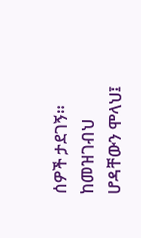ሰዎች ታደገኝ።
ከመዝገብህ ሆዳቸውን ሞላህ፤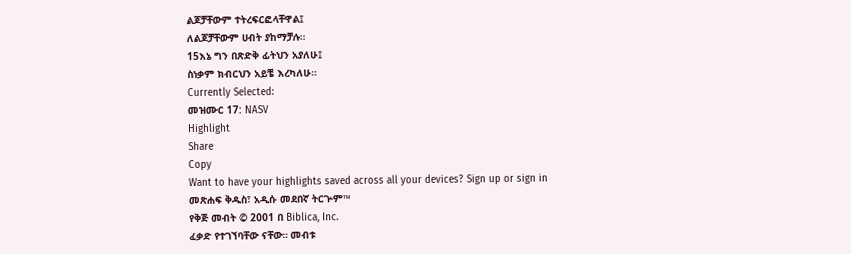ልጆቻቸውም ተትረፍርፎላቸዋል፤
ለልጆቻቸውም ሀብት ያከማቻሉ።
15እኔ ግን በጽድቅ ፊትህን አያለሁ፤
ስነቃም ክብርህን አይቼ እረካለሁ።
Currently Selected:
መዝሙር 17: NASV
Highlight
Share
Copy
Want to have your highlights saved across all your devices? Sign up or sign in
መጽሐፍ ቅዱስ፣ አዲሱ መደበኛ ትርጕም™
የቅጅ መብት © 2001 በ Biblica, Inc.
ፈቃድ የተገኘባቸው ናቸው። መብቱ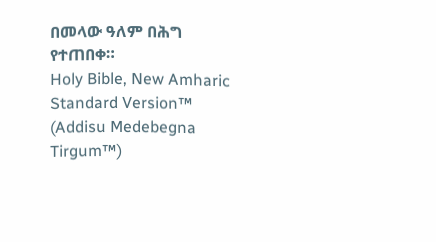በመላው ዓለም በሕግ የተጠበቀ።
Holy Bible, New Amharic Standard Version™ (Addisu Medebegna Tirgum™)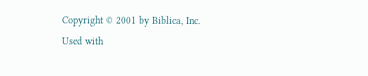Copyright © 2001 by Biblica, Inc.
Used with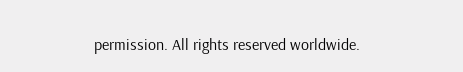permission. All rights reserved worldwide.